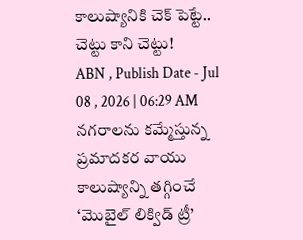కాలుష్యానికి చెక్ పెట్టే.. చెట్టు కాని చెట్టు!
ABN , Publish Date - Jul 08 , 2026 | 06:29 AM
నగరాలను కమ్మేస్తున్న ప్రమాదకర వాయు కాలుష్యాన్ని తగ్గించే ‘మొబైల్ లిక్విడ్ ట్రీ’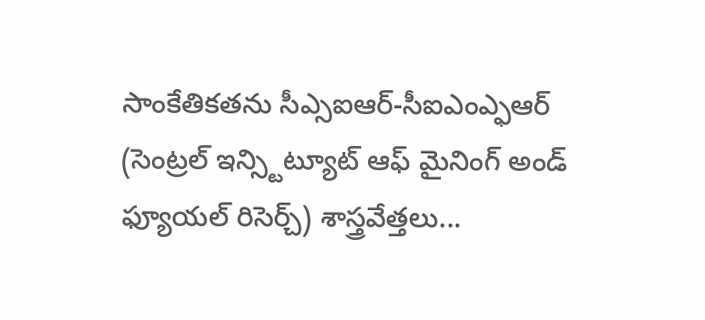సాంకేతికతను సీఎ్సఐఆర్-సీఐఎంఎ్ఫఆర్ (సెంట్రల్ ఇన్స్టిట్యూట్ ఆఫ్ మైనింగ్ అండ్ ఫ్యూయల్ రిసెర్చ్) శాస్త్రవేత్తలు...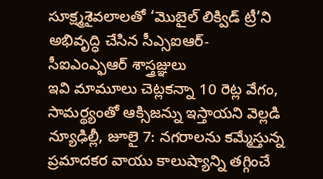సూక్ష్మశైవలాలతో ‘మొబైల్ లిక్విడ్ ట్రీ’ని అభివృద్ధి చేసిన సీఎ్సఐఆర్-
సీఐఎంఎ్ఫఆర్ శాస్త్రజ్ఞులు
ఇవి మామూలు చెట్లకన్నా 10 రెట్ల వేగం, సామర్థ్యంతో ఆక్సిజన్ను ఇస్తాయని వెల్లడి
న్యూఢిల్లీ, జూలై 7: నగరాలను కమ్మేస్తున్న ప్రమాదకర వాయు కాలుష్యాన్ని తగ్గించే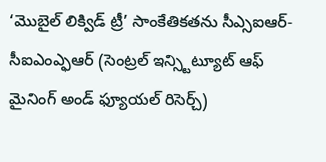‘మొబైల్ లిక్విడ్ ట్రీ’ సాంకేతికతను సీఎ్సఐఆర్-సీఐఎంఎ్ఫఆర్ (సెంట్రల్ ఇన్స్టిట్యూట్ ఆఫ్ మైనింగ్ అండ్ ఫ్యూయల్ రిసెర్చ్)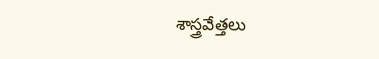శాస్త్రవేత్తలు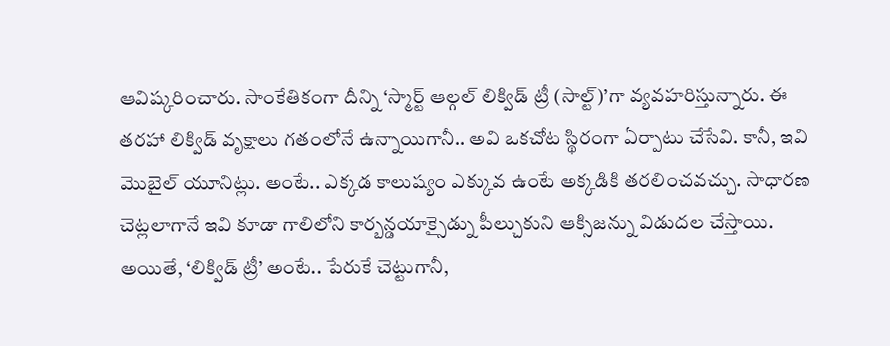ఆవిష్కరించారు. సాంకేతికంగా దీన్ని ‘స్మార్ట్ ఆల్గల్ లిక్విడ్ ట్రీ (సాల్ట్)’గా వ్యవహరిస్తున్నారు. ఈ తరహా లిక్విడ్ వృక్షాలు గతంలోనే ఉన్నాయిగానీ.. అవి ఒకచోట స్థిరంగా ఏర్పాటు చేసేవి. కానీ, ఇవి మొబైల్ యూనిట్లు. అంటే.. ఎక్కడ కాలుష్యం ఎక్కువ ఉంటే అక్కడికి తరలించవచ్చు. సాధారణ చెట్లలాగానే ఇవి కూడా గాలిలోని కార్బన్డయాక్సైడ్ను పీల్చుకుని ఆక్సిజన్ను విడుదల చేస్తాయి. అయితే, ‘లిక్విడ్ ట్రీ’ అంటే.. పేరుకే చెట్టుగానీ,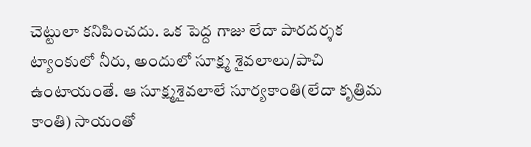చెట్టులా కనిపించదు. ఒక పెద్ద గాజు లేదా పారదర్శక ట్యాంకులో నీరు, అందులో సూక్ష్మ శైవలాలు/పాచి ఉంటాయంతే. ఆ సూక్ష్మశైవలాలే సూర్యకాంతి(లేదా కృత్రిమ కాంతి) సాయంతో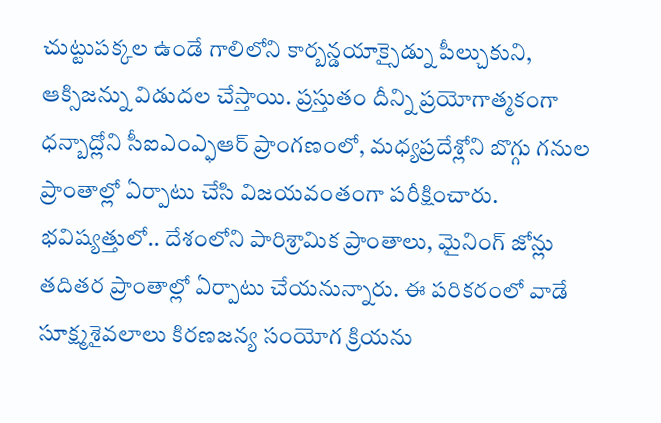చుట్టుపక్కల ఉండే గాలిలోని కార్బన్డయాక్సైడ్ను పీల్చుకుని, ఆక్సిజన్ను విడుదల చేస్తాయి. ప్రస్తుతం దీన్ని ప్రయోగాత్మకంగా ధన్బాద్లోని సీఐఎంఎ్ఫఆర్ ప్రాంగణంలో, మధ్యప్రదేశ్లోని బొగ్గు గనుల ప్రాంతాల్లో ఏర్పాటు చేసి విజయవంతంగా పరీక్షించారు. భవిష్యత్తులో.. దేశంలోని పారిశ్రామిక ప్రాంతాలు, మైనింగ్ జోన్లు తదితర ప్రాంతాల్లో ఏర్పాటు చేయనున్నారు. ఈ పరికరంలో వాడే సూక్ష్మశైవలాలు కిరణజన్య సంయోగ క్రియను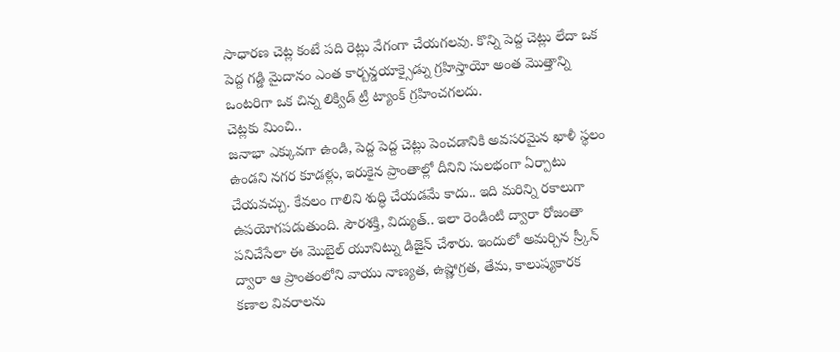సాధారణ చెట్ల కంటే పది రెట్లు వేగంగా చేయగలవు. కొన్ని పెద్ద చెట్లు లేదా ఒక పెద్ద గడ్డి మైదానం ఎంత కార్బన్డయాక్సైడ్ను గ్రహిస్తాయో అంత మొత్తాన్ని ఒంటరిగా ఒక చిన్న లిక్విడ్ ట్రీ ట్యాంక్ గ్రహించగలదు.
చెట్లకు మించి..
జనాభా ఎక్కువగా ఉండి, పెద్ద పెద్ద చెట్లు పెంచడానికి అవసరమైన ఖాళీ స్థలం ఉండని నగర కూడళ్లు, ఇరుకైన ప్రాంతాల్లో దీనిని సులభంగా ఏర్పాటు చేయవచ్చు. కేవలం గాలిని శుద్ధి చేయడమే కాదు.. ఇది మరిన్ని రకాలుగా ఉపయోగపడుతుంది. సౌరశక్తి, విద్యుత్.. ఇలా రెండింటి ద్వారా రోజంతా పనిచేసేలా ఈ మొబైల్ యూనిట్ను డిజైన్ చేశారు. ఇందులో అమర్చిన స్ర్కీన్ ద్వారా ఆ ప్రాంతంలోని వాయు నాణ్యత, ఉష్ణోగ్రత, తేమ, కాలుష్యకారక కణాల వివరాలను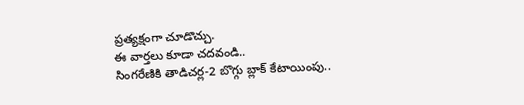ప్రత్యక్షంగా చూడొచ్చు.
ఈ వార్తలు కూడా చదవండి..
సింగరేణికి తాడిచర్ల-2 బొగ్గు బ్లాక్ కేటాయింపు..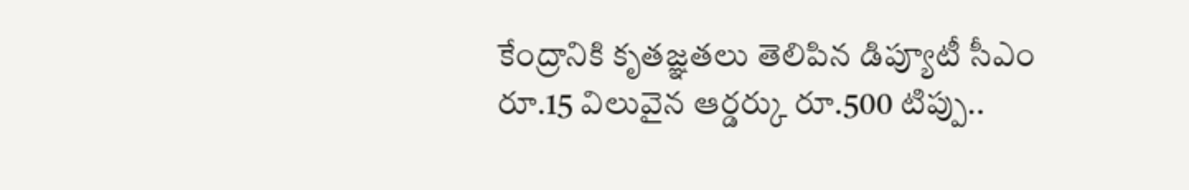కేంద్రానికి కృతజ్ఞతలు తెలిపిన డిప్యూటీ సీఎం
రూ.15 విలువైన ఆర్డర్కు రూ.500 టిప్పు..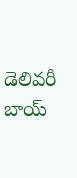డెలివరీ బాయ్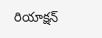రియాక్షన్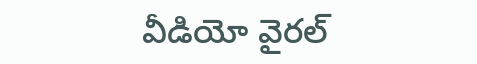వీడియో వైరల్